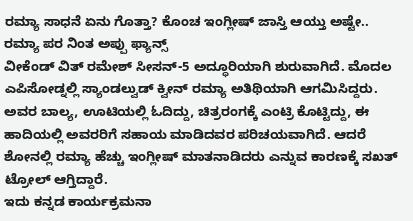ರಮ್ಯಾ ಸಾಧನೆ ಏನು ಗೊತ್ತಾ? ಕೊಂಚ ಇಂಗ್ಲೀಷ್ ಜಾಸ್ತಿ ಆಯ್ತು ಅಷ್ಟೇ.. ರಮ್ಯಾ ಪರ ನಿಂತ ಅಪ್ಪು ಫ್ಯಾನ್ಸ್
ವೀಕೆಂಡ್ ವಿತ್ ರಮೇಶ್ ಸೀಸನ್-5 ಅದ್ಧೂರಿಯಾಗಿ ಶುರುವಾಗಿದೆ. ಮೊದಲ ಎಪಿಸೋಡ್ನಲ್ಲಿ ಸ್ಯಾಂಡಲ್ವುಡ್ ಕ್ವೀನ್ ರಮ್ಯಾ ಅತಿಥಿಯಾಗಿ ಆಗಮಿಸಿದ್ದರು. ಅವರ ಬಾಲ್ಯ, ಊಟಿಯಲ್ಲಿ ಓದಿದ್ದು, ಚಿತ್ರರಂಗಕ್ಕೆ ಎಂಟ್ರಿ ಕೊಟ್ಟಿದ್ದು, ಈ ಹಾದಿಯಲ್ಲಿ ಅವರರಿಗೆ ಸಹಾಯ ಮಾಡಿದವರ ಪರಿಚಯವಾಗಿದೆ. ಆದರೆ ಶೋನಲ್ಲಿ ರಮ್ಯಾ ಹೆಚ್ಚು ಇಂಗ್ಲೀಷ್ ಮಾತನಾಡಿದರು ಎನ್ನುವ ಕಾರಣಕ್ಕೆ ಸಖತ್ ಟ್ರೋಲ್ ಆಗ್ತಿದ್ದಾರೆ.
ಇದು ಕನ್ನಡ ಕಾರ್ಯಕ್ರಮನಾ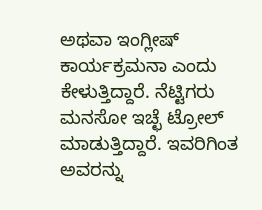ಅಥವಾ ಇಂಗ್ಲೀಷ್ ಕಾರ್ಯಕ್ರಮನಾ ಎಂದು ಕೇಳುತ್ತಿದ್ದಾರೆ. ನೆಟ್ಟಿಗರು ಮನಸೋ ಇಚ್ಛೆ ಟ್ರೋಲ್ ಮಾಡುತ್ತಿದ್ದಾರೆ. ಇವರಿಗಿಂತ ಅವರನ್ನು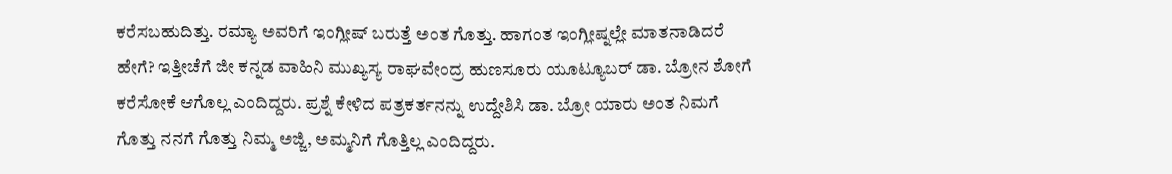ಕರೆಸಬಹುದಿತ್ತು. ರಮ್ಯಾ ಅವರಿಗೆ ಇಂಗ್ಲೀಷ್ ಬರುತ್ತೆ ಅಂತ ಗೊತ್ತು. ಹಾಗಂತ ಇಂಗ್ಲೀಷ್ನಲ್ಲೇ ಮಾತನಾಡಿದರೆ ಹೇಗೆ? ಇತ್ತೀಚೆಗೆ ಜೀ ಕನ್ನಡ ವಾಹಿನಿ ಮುಖ್ಯಸ್ಯ ರಾಘವೇಂದ್ರ ಹುಣಸೂರು ಯೂಟ್ಯೂಬರ್ ಡಾ. ಬ್ರೋನ ಶೋಗೆ ಕರೆಸೋಕೆ ಆಗೊಲ್ಲ ಎಂದಿದ್ದರು. ಪ್ರಶ್ನೆ ಕೇಳಿದ ಪತ್ರಕರ್ತನನ್ನು ಉದ್ದೇಶಿಸಿ ಡಾ. ಬ್ರೋ ಯಾರು ಅಂತ ನಿಮಗೆ ಗೊತ್ತು ನನಗೆ ಗೊತ್ತು ನಿಮ್ಮ ಅಜ್ಜಿ, ಅಮ್ಮನಿಗೆ ಗೊತ್ತಿಲ್ಲ ಎಂದಿದ್ದರು.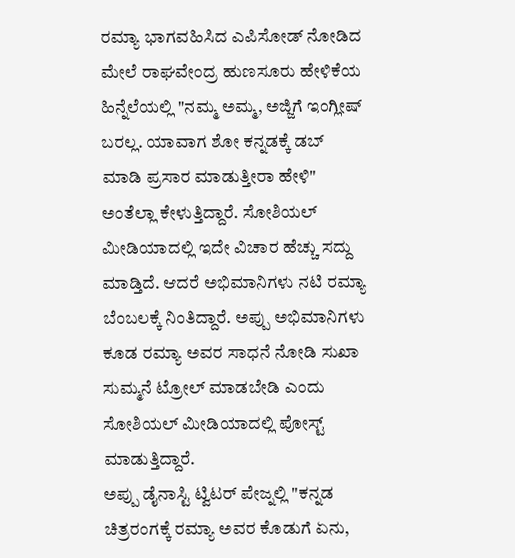ರಮ್ಯಾ ಭಾಗವಹಿಸಿದ ಎಪಿಸೋಡ್ ನೋಡಿದ ಮೇಲೆ ರಾಘವೇಂದ್ರ ಹುಣಸೂರು ಹೇಳಿಕೆಯ ಹಿನ್ನೆಲೆಯಲ್ಲಿ "ನಮ್ಮ ಅಮ್ಮ, ಅಜ್ಜಿಗೆ ಇಂಗ್ಲೀಷ್ ಬರಲ್ಲ. ಯಾವಾಗ ಶೋ ಕನ್ನಡಕ್ಕೆ ಡಬ್ ಮಾಡಿ ಪ್ರಸಾರ ಮಾಡುತ್ತೀರಾ ಹೇಳಿ" ಅಂತೆಲ್ಲಾ ಕೇಳುತ್ತಿದ್ದಾರೆ. ಸೋಶಿಯಲ್ ಮೀಡಿಯಾದಲ್ಲಿ ಇದೇ ವಿಚಾರ ಹೆಚ್ಚು ಸದ್ದು ಮಾಡ್ತಿದೆ. ಆದರೆ ಅಭಿಮಾನಿಗಳು ನಟಿ ರಮ್ಯಾ ಬೆಂಬಲಕ್ಕೆ ನಿಂತಿದ್ದಾರೆ. ಅಪ್ಪು ಅಭಿಮಾನಿಗಳು ಕೂಡ ರಮ್ಯಾ ಅವರ ಸಾಧನೆ ನೋಡಿ ಸುಖಾ ಸುಮ್ಮನೆ ಟ್ರೋಲ್ ಮಾಡಬೇಡಿ ಎಂದು ಸೋಶಿಯಲ್ ಮೀಡಿಯಾದಲ್ಲಿ ಪೋಸ್ಟ್ ಮಾಡುತ್ತಿದ್ದಾರೆ.
ಅಪ್ಪು ಡೈನಾಸ್ಟಿ ಟ್ವಿಟರ್ ಪೇಜ್ನಲ್ಲಿ "ಕನ್ನಡ ಚಿತ್ರರಂಗಕ್ಕೆ ರಮ್ಯಾ ಅವರ ಕೊಡುಗೆ ಏನು,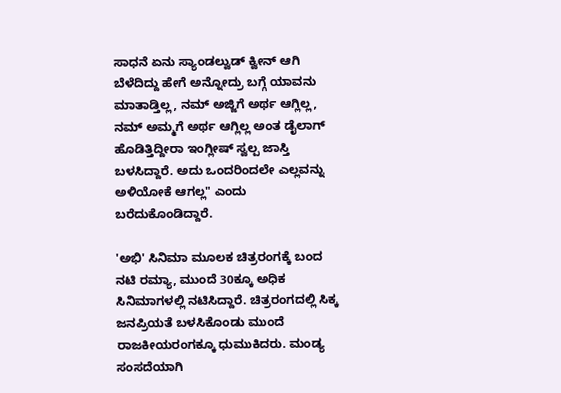ಸಾಧನೆ ಏನು ಸ್ಯಾಂಡಲ್ವುಡ್ ಕ್ವೀನ್ ಆಗಿ ಬೆಳೆದಿದ್ದು ಹೇಗೆ ಅನ್ನೋದ್ರು ಬಗ್ಗೆ ಯಾವನು ಮಾತಾಡ್ತಿಲ್ಲ, ನಮ್ ಅಜ್ಜಿಗೆ ಅರ್ಥ ಆಗ್ಲಿಲ್ಲ, ನಮ್ ಅಮ್ಮಗೆ ಅರ್ಥ ಆಗ್ಲಿಲ್ಲ ಅಂತ ಡೈಲಾಗ್ ಹೊಡಿತ್ತಿದ್ದೀರಾ ಇಂಗ್ಲೀಷ್ ಸ್ವಲ್ಪ ಜಾಸ್ತಿ ಬಳಸಿದ್ದಾರೆ. ಅದು ಒಂದರಿಂದಲೇ ಎಲ್ಲವನ್ನು ಅಳಿಯೋಕೆ ಆಗಲ್ಲ" ಎಂದು ಬರೆದುಕೊಂಡಿದ್ದಾರೆ.

'ಅಭಿ' ಸಿನಿಮಾ ಮೂಲಕ ಚಿತ್ರರಂಗಕ್ಕೆ ಬಂದ ನಟಿ ರಮ್ಯಾ, ಮುಂದೆ 30ಕ್ಕೂ ಅಧಿಕ ಸಿನಿಮಾಗಳಲ್ಲಿ ನಟಿಸಿದ್ದಾರೆ. ಚಿತ್ರರಂಗದಲ್ಲಿ ಸಿಕ್ಕ ಜನಪ್ರಿಯತೆ ಬಳಸಿಕೊಂಡು ಮುಂದೆ ರಾಜಕೀಯರಂಗಕ್ಕೂ ಧುಮುಕಿದರು. ಮಂಡ್ಯ ಸಂಸದೆಯಾಗಿ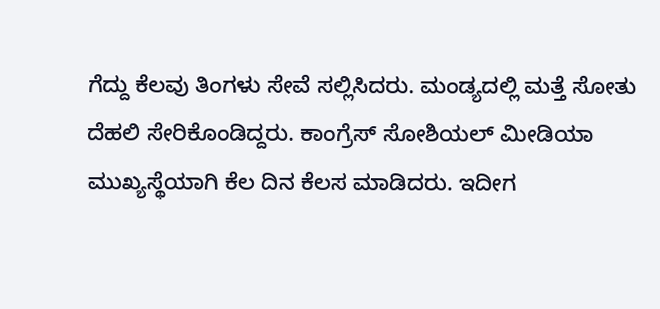ಗೆದ್ದು ಕೆಲವು ತಿಂಗಳು ಸೇವೆ ಸಲ್ಲಿಸಿದರು. ಮಂಡ್ಯದಲ್ಲಿ ಮತ್ತೆ ಸೋತು ದೆಹಲಿ ಸೇರಿಕೊಂಡಿದ್ದರು. ಕಾಂಗ್ರೆಸ್ ಸೋಶಿಯಲ್ ಮೀಡಿಯಾ ಮುಖ್ಯಸ್ಥೆಯಾಗಿ ಕೆಲ ದಿನ ಕೆಲಸ ಮಾಡಿದರು. ಇದೀಗ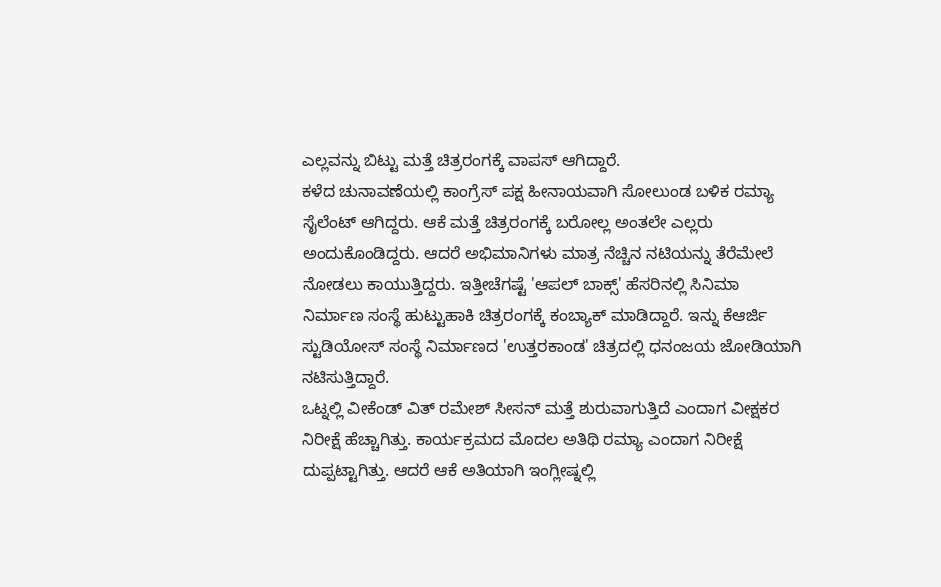ಎಲ್ಲವನ್ನು ಬಿಟ್ಟು ಮತ್ತೆ ಚಿತ್ರರಂಗಕ್ಕೆ ವಾಪಸ್ ಆಗಿದ್ದಾರೆ.
ಕಳೆದ ಚುನಾವಣೆಯಲ್ಲಿ ಕಾಂಗ್ರೆಸ್ ಪಕ್ಷ ಹೀನಾಯವಾಗಿ ಸೋಲುಂಡ ಬಳಿಕ ರಮ್ಯಾ ಸೈಲೆಂಟ್ ಆಗಿದ್ದರು. ಆಕೆ ಮತ್ತೆ ಚಿತ್ರರಂಗಕ್ಕೆ ಬರೋಲ್ಲ ಅಂತಲೇ ಎಲ್ಲರು ಅಂದುಕೊಂಡಿದ್ದರು. ಆದರೆ ಅಭಿಮಾನಿಗಳು ಮಾತ್ರ ನೆಚ್ಚಿನ ನಟಿಯನ್ನು ತೆರೆಮೇಲೆ ನೋಡಲು ಕಾಯುತ್ತಿದ್ದರು. ಇತ್ತೀಚೆಗಷ್ಟೆ 'ಆಪಲ್ ಬಾಕ್ಸ್' ಹೆಸರಿನಲ್ಲಿ ಸಿನಿಮಾ ನಿರ್ಮಾಣ ಸಂಸ್ಥೆ ಹುಟ್ಟುಹಾಕಿ ಚಿತ್ರರಂಗಕ್ಕೆ ಕಂಬ್ಯಾಕ್ ಮಾಡಿದ್ದಾರೆ. ಇನ್ನು ಕೆಆರ್ಜಿ ಸ್ಟುಡಿಯೋಸ್ ಸಂಸ್ಥೆ ನಿರ್ಮಾಣದ 'ಉತ್ತರಕಾಂಡ' ಚಿತ್ರದಲ್ಲಿ ಧನಂಜಯ ಜೋಡಿಯಾಗಿ ನಟಿಸುತ್ತಿದ್ದಾರೆ.
ಒಟ್ನಲ್ಲಿ ವೀಕೆಂಡ್ ವಿತ್ ರಮೇಶ್ ಸೀಸನ್ ಮತ್ತೆ ಶುರುವಾಗುತ್ತಿದೆ ಎಂದಾಗ ವೀಕ್ಷಕರ ನಿರೀಕ್ಷೆ ಹೆಚ್ಚಾಗಿತ್ತು. ಕಾರ್ಯಕ್ರಮದ ಮೊದಲ ಅತಿಥಿ ರಮ್ಯಾ ಎಂದಾಗ ನಿರೀಕ್ಷೆ ದುಪ್ಪಟ್ಟಾಗಿತ್ತು. ಆದರೆ ಆಕೆ ಅತಿಯಾಗಿ ಇಂಗ್ಲೀಷ್ನಲ್ಲಿ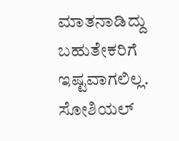ಮಾತನಾಡಿದ್ದು ಬಹುತೇಕರಿಗೆ ಇಷ್ಟವಾಗಲಿಲ್ಲ. ಸೋಶಿಯಲ್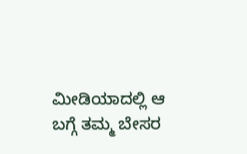ಮೀಡಿಯಾದಲ್ಲಿ ಆ ಬಗ್ಗೆ ತಮ್ಮ ಬೇಸರ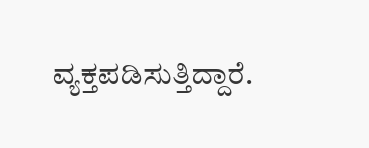ವ್ಯಕ್ತಪಡಿಸುತ್ತಿದ್ದಾರೆ.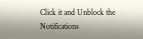Click it and Unblock the Notifications